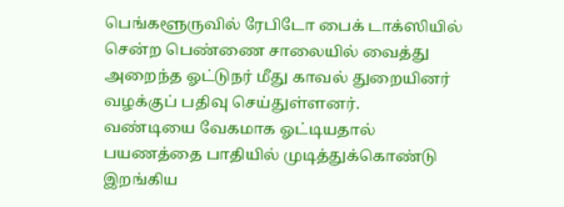பெங்களூருவில் ரேபிடோ பைக் டாக்ஸியில் சென்ற பெண்ணை சாலையில் வைத்து அறைந்த ஓட்டுநர் மீது காவல் துறையினர் வழக்குப் பதிவு செய்துள்ளனர்.
வண்டியை வேகமாக ஓட்டியதால் பயணத்தை பாதியில் முடித்துக்கொண்டு இறங்கிய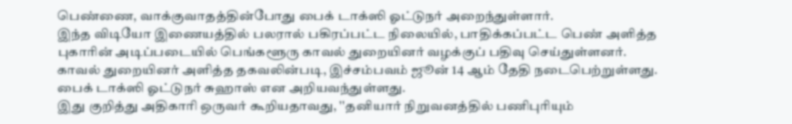பெண்ணை, வாக்குவாதத்தின்போது பைக் டாக்ஸி ஓட்டுநர் அறைந்துள்ளார்.
இந்த விடியோ இணையத்தில் பலரால் பகிரப்பட்ட நிலையில், பாதிக்கப்பட்ட பெண் அளித்த புகாரின் அடிப்படையில் பெங்களூரு காவல் துறையினர் வழக்குப் பதிவு செய்துள்ளனர்.
காவல் துறையினர் அளித்த தகவலின்படி, இச்சம்பவம் ஜூன் 14 ஆம் தேதி நடைபெற்றுள்ளது. பைக் டாக்ஸி ஓட்டுநர் சுஹாஸ் என அறியவந்துள்ளது.
இது குறித்து அதிகாரி ஒருவர் கூறியதாவது, ''தனியார் நிறுவனத்தில் பணிபுரியும்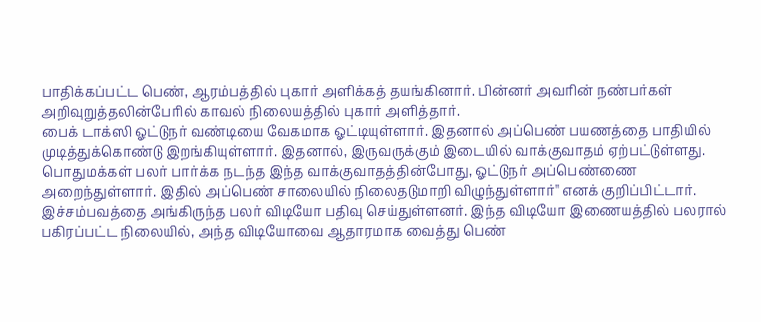பாதிக்கப்பட்ட பெண், ஆரம்பத்தில் புகார் அளிக்கத் தயங்கினார். பின்னர் அவரின் நண்பர்கள் அறிவுறுத்தலின்பேரில் காவல் நிலையத்தில் புகார் அளித்தார்.
பைக் டாக்ஸி ஓட்டுநர் வண்டியை வேகமாக ஓட்டியுள்ளார். இதனால் அப்பெண் பயணத்தை பாதியில் முடித்துக்கொண்டு இறங்கியுள்ளார். இதனால், இருவருக்கும் இடையில் வாக்குவாதம் ஏற்பட்டுள்ளது. பொதுமக்கள் பலர் பார்க்க நடந்த இந்த வாக்குவாதத்தின்போது, ஓட்டுநர் அப்பெண்ணை அறைந்துள்ளார். இதில் அப்பெண் சாலையில் நிலைதடுமாறி விழுந்துள்ளார்'' எனக் குறிப்பிட்டார்.
இச்சம்பவத்தை அங்கிருந்த பலர் விடியோ பதிவு செய்துள்ளனர். இந்த விடியோ இணையத்தில் பலரால் பகிரப்பட்ட நிலையில், அந்த விடியோவை ஆதாரமாக வைத்து பெண்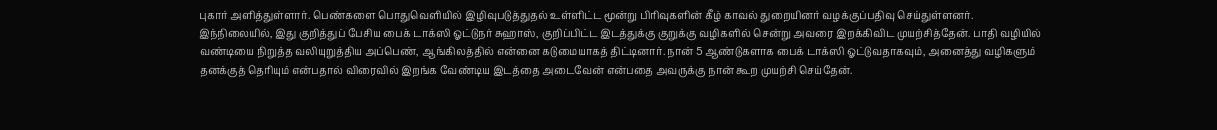புகார் அளித்துள்ளார். பெண்களை பொதுவெளியில் இழிவுபடுத்துதல் உள்ளிட்ட மூன்று பிரிவுகளின் கீழ் காவல் துறையினர் வழக்குப்பதிவு செய்துள்ளனர்.
இந்நிலையில், இது குறித்துப் பேசிய பைக் டாக்ஸி ஓட்டுநர் சுஹாஸ், குறிப்பிட்ட இடத்துக்கு குறுக்கு வழிகளில் சென்று அவரை இறக்கிவிட முயற்சித்தேன். பாதி வழியில் வண்டியை நிறுத்த வலியுறுத்திய அப்பெண், ஆங்கிலத்தில் என்னை கடுமையாகத் திட்டினார். நான் 5 ஆண்டுகளாக பைக் டாக்ஸி ஓட்டுவதாகவும், அனைத்து வழிகளும் தனக்குத் தெரியும் என்பதால் விரைவில் இறங்க வேண்டிய இடத்தை அடைவேன் என்பதை அவருக்கு நான் கூற முயற்சி செய்தேன்.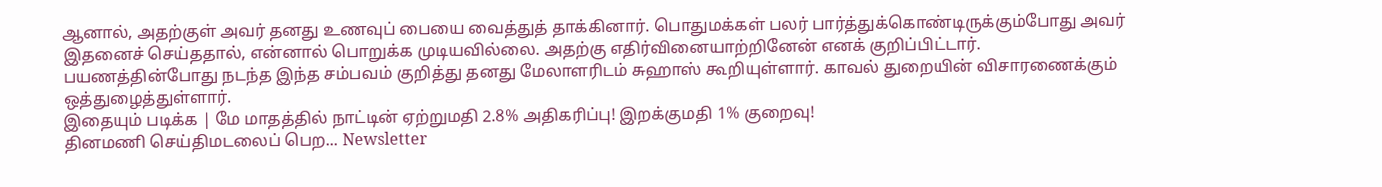ஆனால், அதற்குள் அவர் தனது உணவுப் பையை வைத்துத் தாக்கினார். பொதுமக்கள் பலர் பார்த்துக்கொண்டிருக்கும்போது அவர் இதனைச் செய்ததால், என்னால் பொறுக்க முடியவில்லை. அதற்கு எதிர்வினையாற்றினேன் எனக் குறிப்பிட்டார்.
பயணத்தின்போது நடந்த இந்த சம்பவம் குறித்து தனது மேலாளரிடம் சுஹாஸ் கூறியுள்ளார். காவல் துறையின் விசாரணைக்கும் ஒத்துழைத்துள்ளார்.
இதையும் படிக்க | மே மாதத்தில் நாட்டின் ஏற்றுமதி 2.8% அதிகரிப்பு! இறக்குமதி 1% குறைவு!
தினமணி செய்திமடலைப் பெற... Newsletter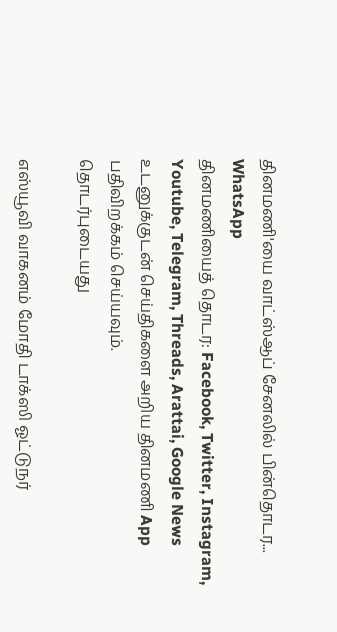தினமணி'யை வாட்ஸ்ஆப் சேனலில் பின்தொடர... WhatsApp
தினமணியைத் தொடர: Facebook, Twitter, Instagram, Youtube, Telegram, Threads, Arattai, Google News
உடனுக்குடன் செய்திகளை அறிய தினமணி App பதிவிறக்கம் செய்யவும்.
தொடர்புடையது

எஸ்யூவி வாகனம் மோதி டாக்ஸி ஓட்டுநர்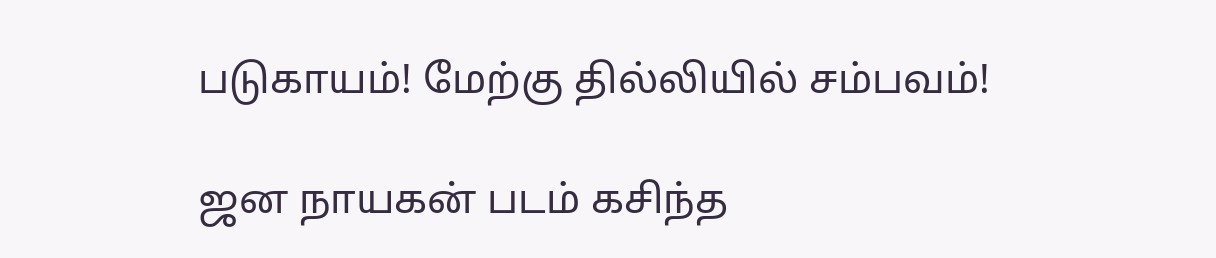படுகாயம்! மேற்கு தில்லியில் சம்பவம்!

ஜன நாயகன் படம் கசிந்த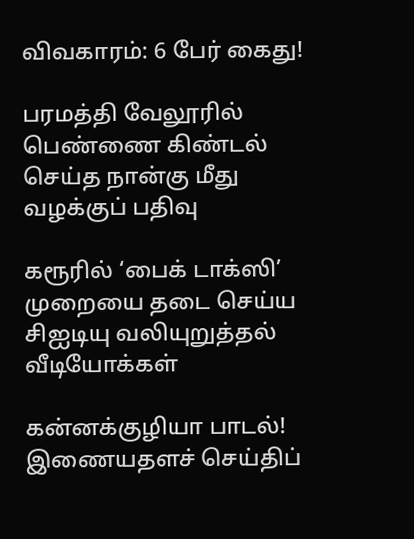விவகாரம்: 6 பேர் கைது!

பரமத்தி வேலூரில் பெண்ணை கிண்டல் செய்த நான்கு மீது வழக்குப் பதிவு

கரூரில் ‘பைக் டாக்ஸி’ முறையை தடை செய்ய சிஐடியு வலியுறுத்தல்
வீடியோக்கள்

கன்னக்குழியா பாடல்!
இணையதளச் செய்திப்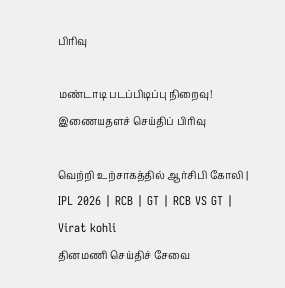பிரிவு

மண்டாடி படப்பிடிப்பு நிறைவு!
இணையதளச் செய்திப் பிரிவு

வெற்றி உற்சாகத்தில் ஆர்சிபி கோலி | IPL 2026 | RCB | GT | RCB VS GT | Virat kohli
தினமணி செய்திச் சேவை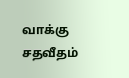வாக்கு சதவீதம்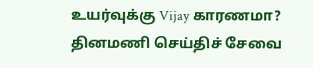உயர்வுக்கு Vijay காரணமா?
தினமணி செய்திச் சேவை